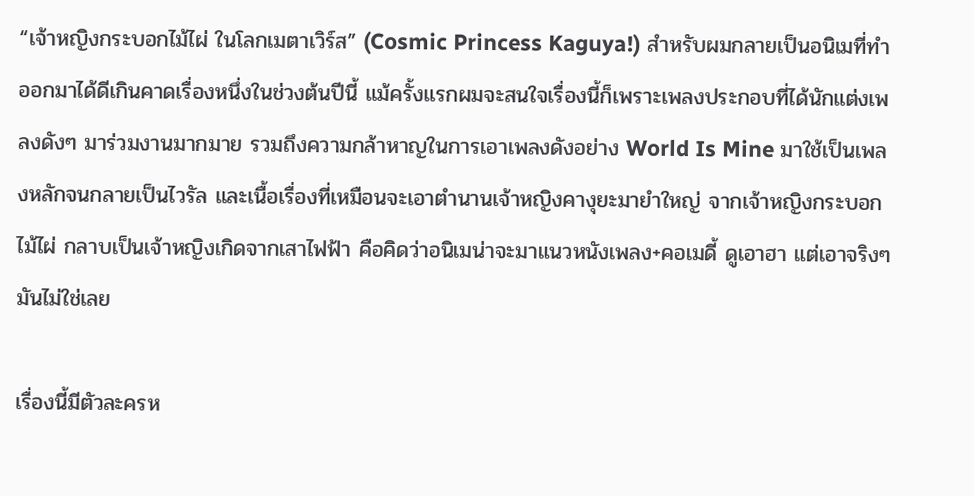“เจ้าหญิงกระบอกไม้ไผ่ ในโลกเมตาเวิร์ส” (Cosmic Princess Kaguya!) สำหรับผมกลายเป็นอนิเมที่ทำออกมาได้ดีเกินคาดเรื่องหนึ่งในช่วงต้นปีนี้ แม้ครั้งแรกผมจะสนใจเรื่องนี้ก็เพราะเพลงประกอบที่ได้นักแต่งเพลงดังๆ มาร่วมงานมากมาย รวมถึงความกล้าหาญในการเอาเพลงดังอย่าง World Is Mine มาใช้เป็นเพลงหลักจนกลายเป็นไวรัล และเนื้อเรื่องที่เหมือนจะเอาตำนานเจ้าหญิงคางุยะมายำใหญ่ จากเจ้าหญิงกระบอกไม้ไผ่ กลาบเป็นเจ้าหญิงเกิดจากเสาไฟฟ้า คือคิดว่าอนิเมน่าจะมาแนวหนังเพลง+คอเมดี้ ดูเอาฮา แต่เอาจริงๆ มันไม่ใช่เลย

เรื่องนี้มีตัวละครห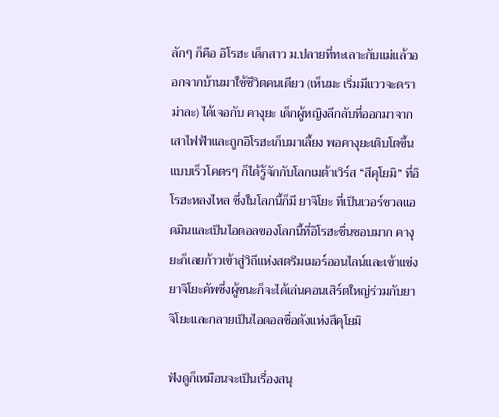ลักๆ ก็คือ อิโรฮะ เด็กสาว ม.ปลายที่ทะเลาะกับแม่แล้วออกจากบ้านมาใช้ชีวิตคนเดียว (เห็นมะ เริ่มมีแววจะดราม่าละ) ได้เจอกับ คางุยะ เด็กผู้หญิงลึกลับที่ออกมาจากเสาไฟฟ้าและถูกอิโรฮะเก็บมาเลี้ยง พอคางุยะเติบโตขึ้นแบบเร็วโคตรๆ ก็ได้รู้จักกับโลกเมต้าเวิร์ส “สึคุโยมิ” ที่อิโรฮะหลงไหล ซึ่งในโลกนี้ก็มี ยาจิโยะ ที่เป็นเวอร์ชวลแอดมินและเป็นไอดอลของโลกนี้ที่อิโรฮะชื่นชอบมาก คางุยะก็เลยก้าวเข้าสู่วิถีแห่งสตรีมเมอร์ออนไลน์และเข้าแข่งยาจิโยะคัพซึ่งผู้ชนะก็จะได้เล่นคอนเสิร์ตใหญ่ร่วมกับยาจิโยะและกลายเป็นไอดอลชื่อดังแห่งสึคุโยมิ

ฟังดูก็เหมือนจะเป็นเรื่องสนุ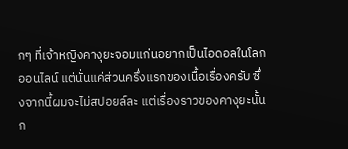กๆ ที่เจ้าหญิงคางุยะจอมแก่นอยากเป็นไอดอลในโลกออนไลน์ แต่นั่นแค่ส่วนครึ่งแรกของเนื้อเรื่องครับ ซึ่งจากนี้ผมจะไม่สปอยล์ละ แต่เรื่องราวของคางุยะนั้นก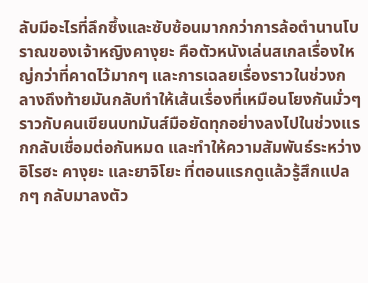ลับมีอะไรที่ลึกซึ้งและซับซ้อนมากกว่าการล้อตำนานโบราณของเจ้าหญิงคางุยะ คือตัวหนังเล่นสเกลเรื่องใหญ่กว่าที่คาดไว้มากๆ และการเฉลยเรื่องราวในช่วงกลางถึงท้ายมันกลับทำให้เส้นเรื่องที่เหมือนโยงกันมั่วๆ ราวกับคนเขียนบทมันส์มือยัดทุกอย่างลงไปในช่วงแรกกลับเชื่อมต่อกันหมด และทำให้ความสัมพันธ์ระหว่างอิโรฮะ คางุยะ และยาจิโยะ ที่ตอนแรกดูแล้วรู้สึกแปลกๆ กลับมาลงตัว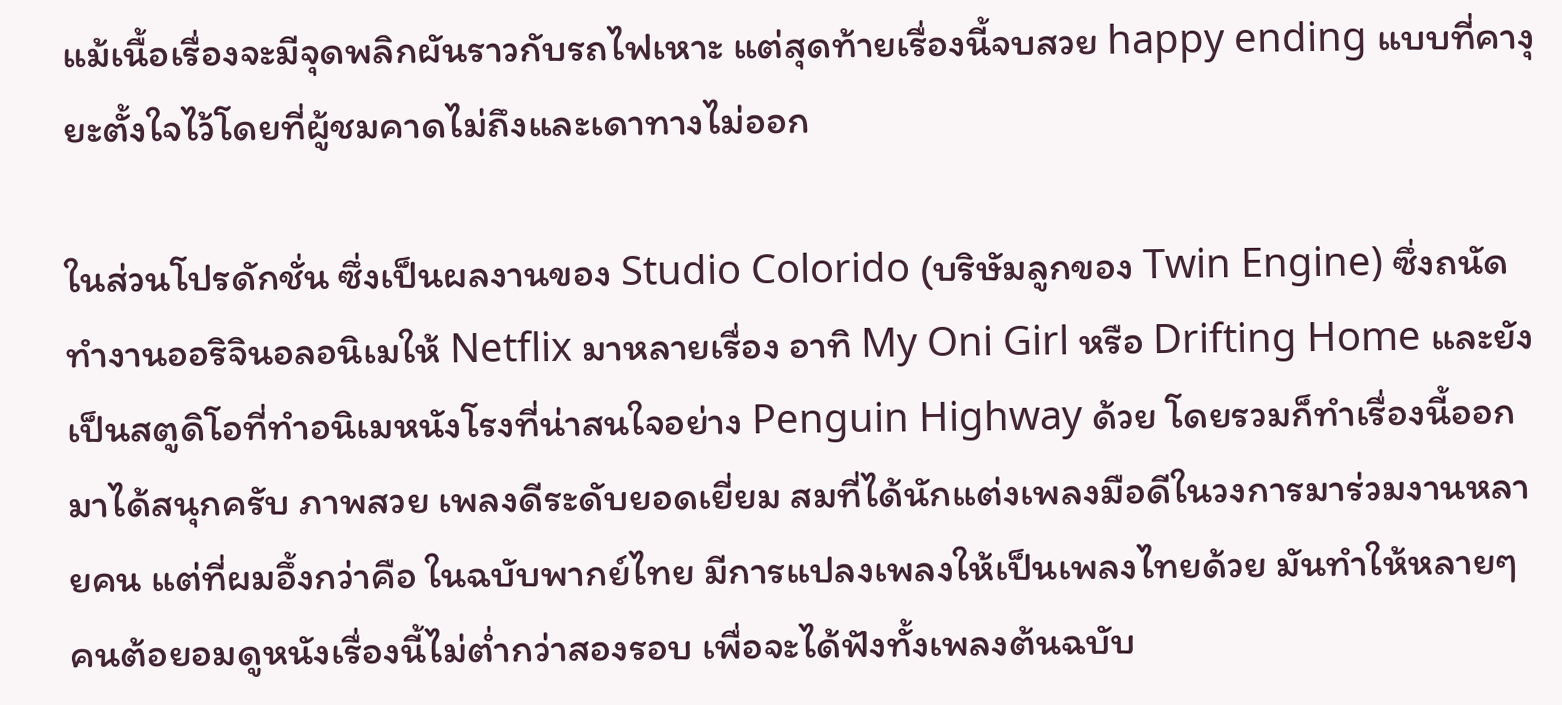แม้เนื้อเรื่องจะมีจุดพลิกผันราวกับรถไฟเหาะ แต่สุดท้ายเรื่องนี้จบสวย happy ending แบบที่คางุยะตั้งใจไว้โดยที่ผู้ชมคาดไม่ถึงและเดาทางไม่ออก

ในส่วนโปรดักชั่น ซึ่งเป็นผลงานของ Studio Colorido (บริษัมลูกของ Twin Engine) ซึ่งถนัดทำงานออริจินอลอนิเมให้ Netflix มาหลายเรื่อง อาทิ My Oni Girl หรือ Drifting Home และยังเป็นสตูดิโอที่ทำอนิเมหนังโรงที่น่าสนใจอย่าง Penguin Highway ด้วย โดยรวมก็ทำเรื่องนี้ออกมาได้สนุกครับ ภาพสวย เพลงดีระดับยอดเยี่ยม สมที่ได้นักแต่งเพลงมือดีในวงการมาร่วมงานหลายคน แต่ที่ผมอึ้งกว่าคือ ในฉบับพากย์ไทย มีการแปลงเพลงให้เป็นเพลงไทยด้วย มันทำให้หลายๆ คนต้อยอมดูหนังเรื่องนี้ไม่ต่ำกว่าสองรอบ เพื่อจะได้ฟังทั้งเพลงต้นฉบับ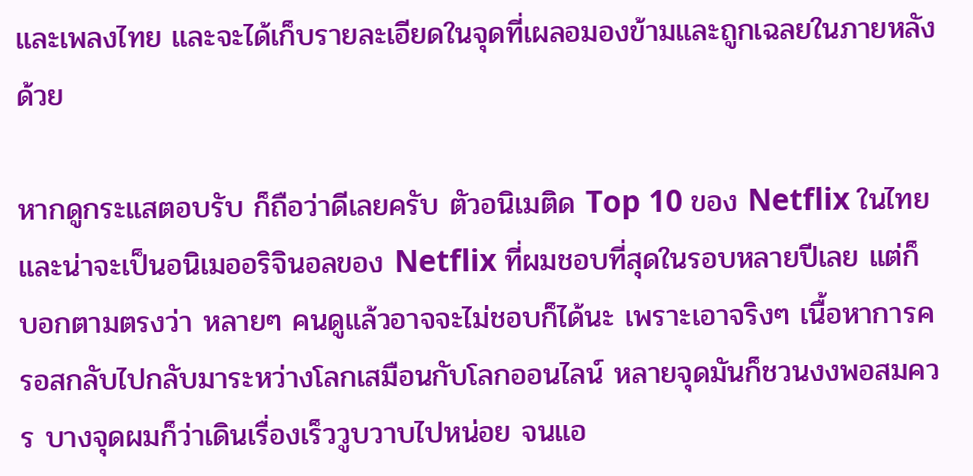และเพลงไทย และจะได้เก็บรายละเอียดในจุดที่เผลอมองข้ามและถูกเฉลยในภายหลังด้วย

หากดูกระแสตอบรับ ก็ถือว่าดีเลยครับ ตัวอนิเมติด Top 10 ของ Netflix ในไทย และน่าจะเป็นอนิเมออริจินอลของ Netflix ที่ผมชอบที่สุดในรอบหลายปีเลย แต่ก็บอกตามตรงว่า หลายๆ คนดูแล้วอาจจะไม่ชอบก็ได้นะ เพราะเอาจริงๆ เนื้อหาการครอสกลับไปกลับมาระหว่างโลกเสมือนกับโลกออนไลน์ หลายจุดมันก็ชวนงงพอสมควร บางจุดผมก็ว่าเดินเรื่องเร็ววูบวาบไปหน่อย จนแอ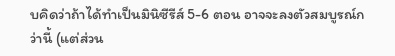บคิดว่าถ้าได้ทำเป็นมินิซีรีส์ 5-6 ตอน อาจจะลงตัวสมบูรณ์กว่านี้ (แต่ส่วน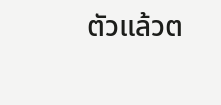ตัวแล้วต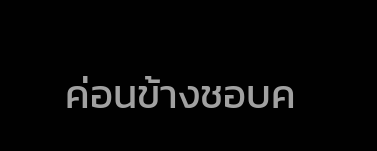ค่อนข้างชอบค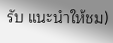รับ แนะนำให้ชม)